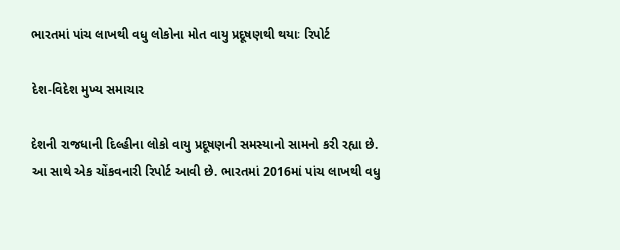ભારતમાં પાંચ લાખથી વધુ લોકોના મોત વાયુ પ્રદૂષણથી થયાઃ રિપોર્ટ

દેશ-વિદેશ મુખ્ય સમાચાર

દેશની રાજધાની દિલ્હીના લોકો વાયુ પ્રદૂષણની સમસ્યાનો સામનો કરી રહ્યા છે. આ સાથે એક ચોંકવનારી રિપોર્ટ આવી છે. ભારતમાં 2016માં પાંચ લાખથી વધુ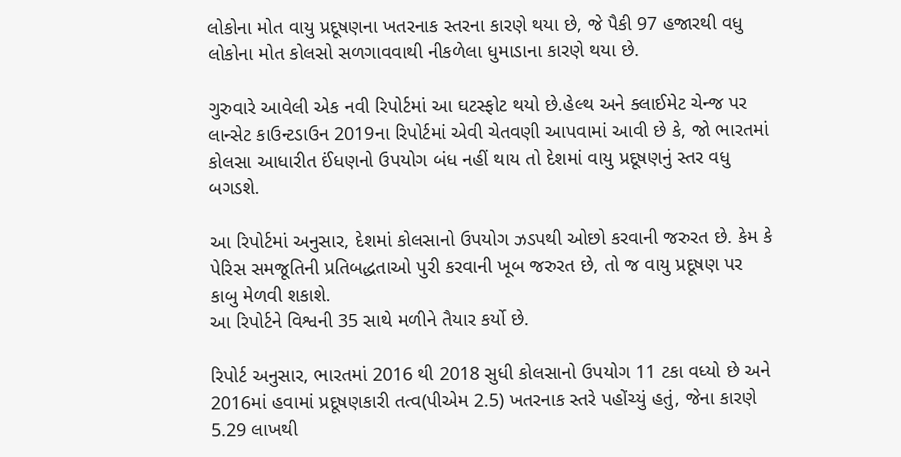લોકોના મોત વાયુ પ્રદૂષણના ખતરનાક સ્તરના કારણે થયા છે, જે પૈકી 97 હજારથી વધુ લોકોના મોત કોલસો સળગાવવાથી નીકળેલા ધુમાડાના કારણે થયા છે.

ગુરુવારે આવેલી એક નવી રિપોર્ટમાં આ ઘટસ્ફોટ થયો છે.હેલ્થ અને ક્લાઈમેટ ચેન્જ પર લાન્સેટ કાઉન્ટડાઉન 2019ના રિપોર્ટમાં એવી ચેતવણી આપવામાં આવી છે કે, જો ભારતમાં કોલસા આધારીત ઈંધણનો ઉપયોગ બંધ નહીં થાય તો દેશમાં વાયુ પ્રદૂષણનું સ્તર વધુ બગડશે.

આ રિપોર્ટમાં અનુસાર, દેશમાં કોલસાનો ઉપયોગ ઝડપથી ઓછો કરવાની જરુરત છે. કેમ કે પેરિસ સમજૂતિની પ્રતિબદ્ધતાઓ પુરી કરવાની ખૂબ જરુરત છે, તો જ વાયુ પ્રદૂષણ પર કાબુ મેળવી શકાશે.
આ રિપોર્ટને વિશ્વની 35 સાથે મળીને તૈયાર કર્યો છે.

રિપોર્ટ અનુસાર, ભારતમાં 2016 થી 2018 સુધી કોલસાનો ઉપયોગ 11 ટકા વધ્યો છે અને 2016માં હવામાં પ્રદૂષણકારી તત્વ(પીએમ 2.5) ખતરનાક સ્તરે પહોંચ્યું હતું, જેના કારણે 5.29 લાખથી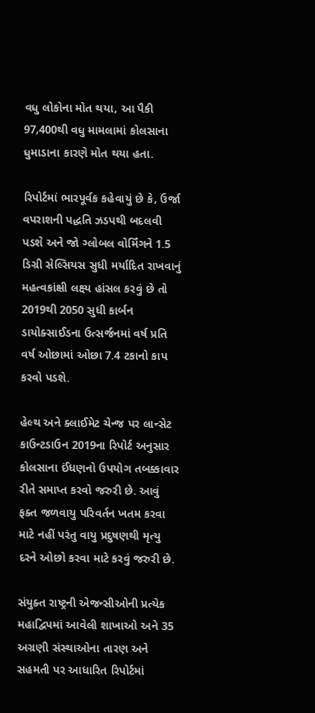વધુ લોકોના મોત થયા, આ પૈકી 97,400થી વધુ મામલામાં કોલસાના ધુમાડાના કારણે મોત થયા હતા.

રિપોર્ટમાં ભારપૂર્વક કહેવાયું છે કે, ઉર્જા વપરાશની પદ્ધતિ ઝડપથી બદલવી પડશે અને જો ગ્લોબલ વોર્મિંગને 1.5 ડિગ્રી સેલ્સિયસ સુધી મર્યાદિત રાખવાનું મહત્વકાંક્ષી લક્ષ્ય હાંસલ કરવું છે તો 2019થી 2050 સુધી કાર્બન ડાયોક્સાઈડના ઉત્સર્જનમાં વર્ષ પ્રતિ વર્ષ ઓછામાં ઓછા 7.4 ટકાનો કાપ કરવો પડશે.

હેલ્થ અને ક્લાઈમેટ ચેન્જ પર લાન્સેટ કાઉન્ટડાઉન 2019ના રિપોર્ટ અનુસાર કોલસાના ઈંધણનો ઉપયોગ તબક્કાવાર રીતે સમાપ્ત કરવો જરુરી છે. આવું ફક્ત જળવાયુ પરિવર્તન ખતમ કરવા માટે નહીં પરંતુ વાયુ પ્રદુષણથી મૃત્યુ દરને ઓછો કરવા માટે કરવું જરુરી છે.

સંયુક્ત રાષ્ટ્રની એજન્સીઓની પ્રત્યેક મહાદ્વિપમાં આવેલી શાખાઓ અને 35 અગ્રણી સંસ્થાઓના તારણ અને સહમતી પર આધારિત રિપોર્ટમાં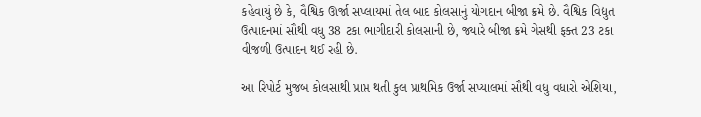કહેવાયું છે કે, વૈશ્વિક ઊર્જા સપ્લાયમાં તેલ બાદ કોલસાનું યોગદાન બીજા ક્રમે છે. વૈશ્વિક વિદ્યુત ઉત્પાદનમાં સૌથી વધુ 38 ટકા ભાગીદારી કોલસાની છે, જ્યારે બીજા ક્રમે ગેસથી ફક્ત 23 ટકા વીજળી ઉત્પાદન થઈ રહી છે.

આ રિપોર્ટ મુજબ કોલસાથી પ્રાપ્ત થતી કુલ પ્રાથમિક ઉર્જા સપ્યાલમાં સૌથી વધુ વધારો એશિયા,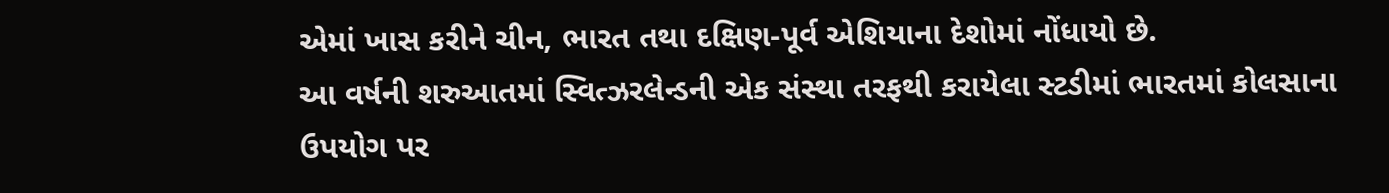એમાં ખાસ કરીને ચીન, ભારત તથા દક્ષિણ-પૂર્વ એશિયાના દેશોમાં નોંધાયો છે.
આ વર્ષની શરુઆતમાં સ્વિત્ઝરલેન્ડની એક સંસ્થા તરફથી કરાયેલા સ્ટડીમાં ભારતમાં કોલસાના ઉપયોગ પર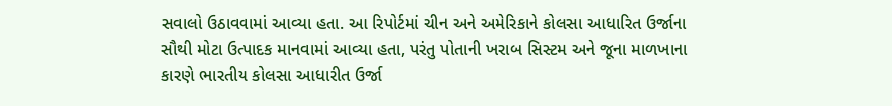સવાલો ઉઠાવવામાં આવ્યા હતા. આ રિપોર્ટમાં ચીન અને અમેરિકાને કોલસા આધારિત ઉર્જાના સૌથી મોટા ઉત્પાદક માનવામાં આવ્યા હતા, પરંતુ પોતાની ખરાબ સિસ્ટમ અને જૂના માળખાના કારણે ભારતીય કોલસા આધારીત ઉર્જા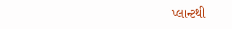પ્લાન્ટથી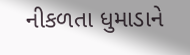નીકળતા ધુમાડાને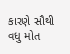કારણે સૌથી વધુ મોત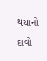થયાનો દાવો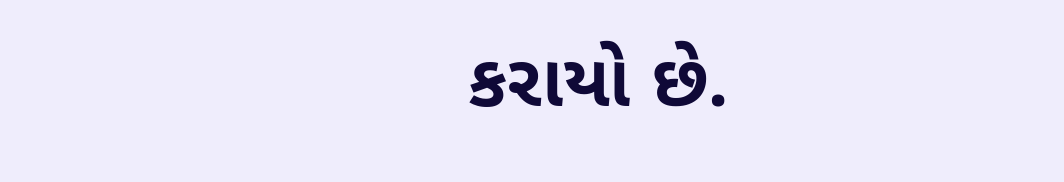કરાયો છે.